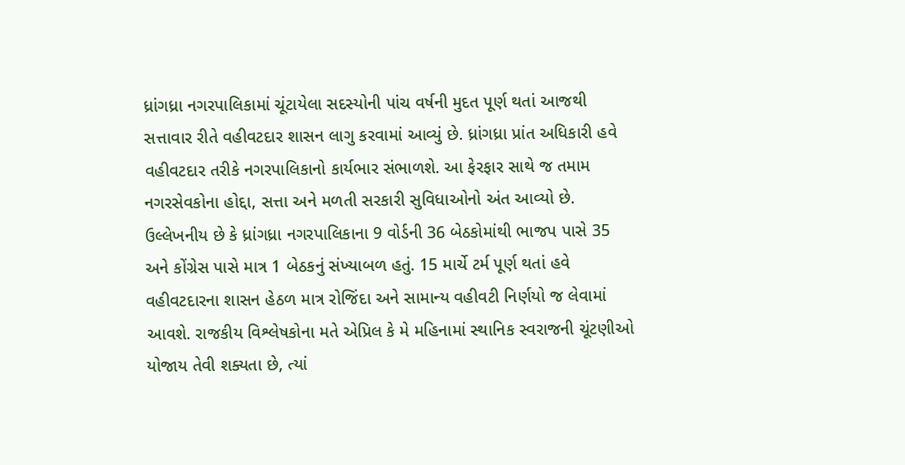ધ્રાંગધ્રા નગરપાલિકામાં ચૂંટાયેલા સદસ્યોની પાંચ વર્ષની મુદત પૂર્ણ થતાં આજથી સત્તાવાર રીતે વહીવટદાર શાસન લાગુ કરવામાં આવ્યું છે. ધ્રાંગધ્રા પ્રાંત અધિકારી હવે વહીવટદાર તરીકે નગરપાલિકાનો કાર્યભાર સંભાળશે. આ ફેરફાર સાથે જ તમામ નગરસેવકોના હોદ્દા, સત્તા અને મળતી સરકારી સુવિધાઓનો અંત આવ્યો છે.
ઉલ્લેખનીય છે કે ધ્રાંગધ્રા નગરપાલિકાના 9 વોર્ડની 36 બેઠકોમાંથી ભાજપ પાસે 35 અને કોંગ્રેસ પાસે માત્ર 1 બેઠકનું સંખ્યાબળ હતું. 15 માર્ચે ટર્મ પૂર્ણ થતાં હવે વહીવટદારના શાસન હેઠળ માત્ર રોજિંદા અને સામાન્ય વહીવટી નિર્ણયો જ લેવામાં આવશે. રાજકીય વિશ્લેષકોના મતે એપ્રિલ કે મે મહિનામાં સ્થાનિક સ્વરાજની ચૂંટણીઓ યોજાય તેવી શક્યતા છે, ત્યાં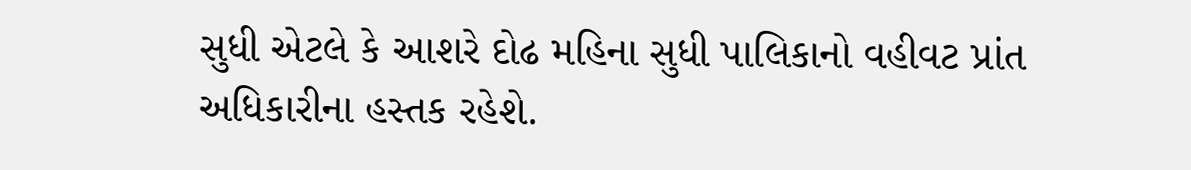સુધી એટલે કે આશરે દોઢ મહિના સુધી પાલિકાનો વહીવટ પ્રાંત અધિકારીના હસ્તક રહેશે.